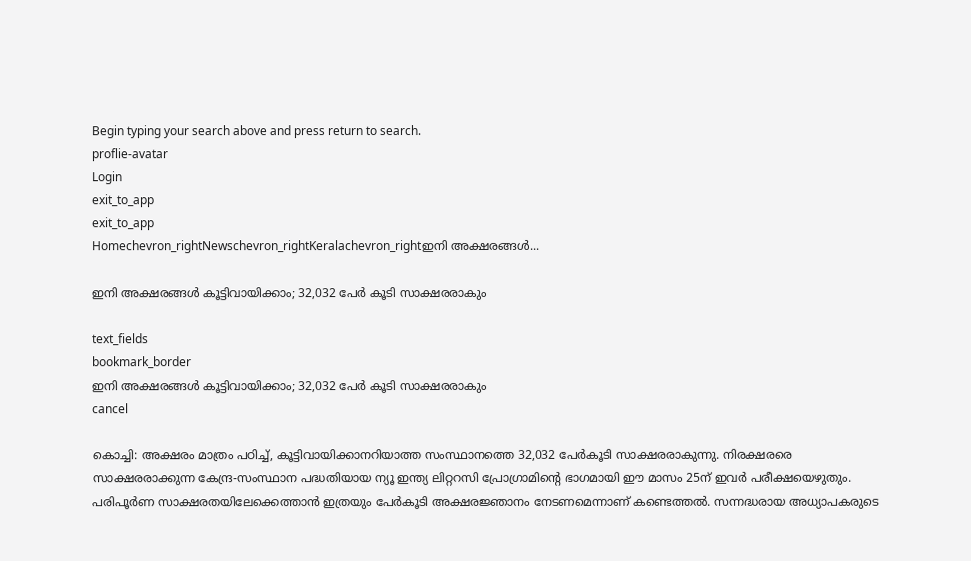Begin typing your search above and press return to search.
proflie-avatar
Login
exit_to_app
exit_to_app
Homechevron_rightNewschevron_rightKeralachevron_rightഇനി അക്ഷരങ്ങൾ...

ഇനി അക്ഷരങ്ങൾ കൂട്ടിവായിക്കാം; 32,032 പേർ കൂടി സാക്ഷരരാകും

text_fields
bookmark_border
ഇനി അക്ഷരങ്ങൾ കൂട്ടിവായിക്കാം; 32,032 പേർ കൂടി സാക്ഷരരാകും
cancel

കൊച്ചി: അക്ഷരം മാത്രം പഠിച്ച്, കൂട്ടിവായിക്കാനറിയാത്ത സംസ്ഥാനത്തെ 32,032 പേർകൂടി സാക്ഷരരാകുന്നു. നിരക്ഷരരെ സാക്ഷരരാക്കുന്ന കേന്ദ്ര-സംസ്ഥാന പദ്ധതിയായ ന്യൂ ഇന്ത്യ ലിറ്ററസി പ്രോഗ്രാമിന്‍റെ ഭാഗമായി ഈ മാസം 25ന് ഇവർ പരീക്ഷയെഴുതും. പരിപൂര്‍ണ സാക്ഷരതയിലേക്കെത്താന്‍ ഇത്രയും പേർകൂടി അക്ഷരജ്ഞാനം നേടണമെന്നാണ് കണ്ടെത്തല്‍. സന്നദ്ധരായ അധ്യാപകരുടെ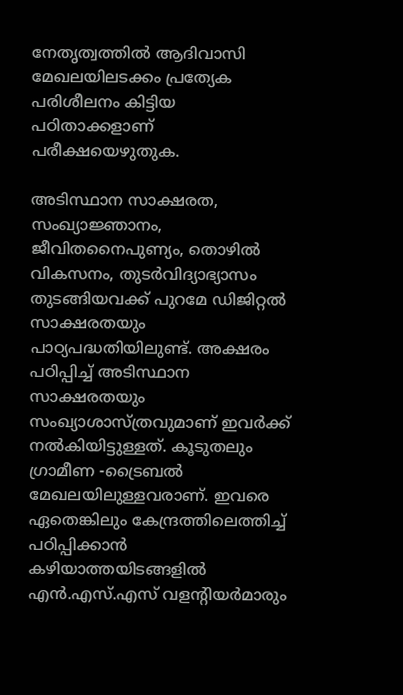നേതൃത്വത്തിൽ ആദിവാസി മേഖലയിലടക്കം പ്രത്യേക പരിശീലനം കിട്ടിയ പഠിതാക്കളാണ് പരീക്ഷയെഴുതുക.

അടിസ്ഥാന സാക്ഷരത, സംഖ്യാജ്ഞാനം, ജീവിതനൈപുണ്യം, തൊഴില്‍ വികസനം, തുടര്‍വിദ്യാഭ്യാസം തുടങ്ങിയവക്ക് പുറമേ ഡിജിറ്റൽ സാക്ഷരതയും പാഠ്യപദ്ധതിയിലുണ്ട്. അക്ഷരം പഠിപ്പിച്ച് അടിസ്ഥാന സാക്ഷരതയും സംഖ്യാശാസ്ത്രവുമാണ് ഇവർക്ക് നൽകിയിട്ടുള്ളത്. കൂടുതലും ഗ്രാമീണ -ട്രൈബൽ മേഖലയിലുള്ളവരാണ്. ഇവരെ ഏതെങ്കിലും കേന്ദ്രത്തിലെത്തിച്ച് പഠിപ്പിക്കാൻ കഴിയാത്തയിടങ്ങളിൽ എൻ.എസ്.എസ് വളന്‍റിയർമാരും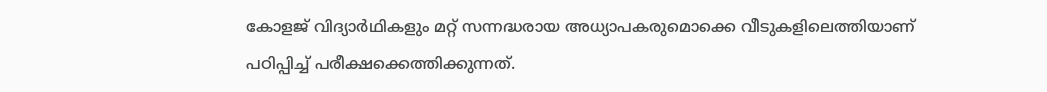കോളജ് വിദ്യാർഥികളും മറ്റ് സന്നദ്ധരായ അധ്യാപകരുമൊക്കെ വീടുകളിലെത്തിയാണ് പഠിപ്പിച്ച് പരീക്ഷക്കെത്തിക്കുന്നത്.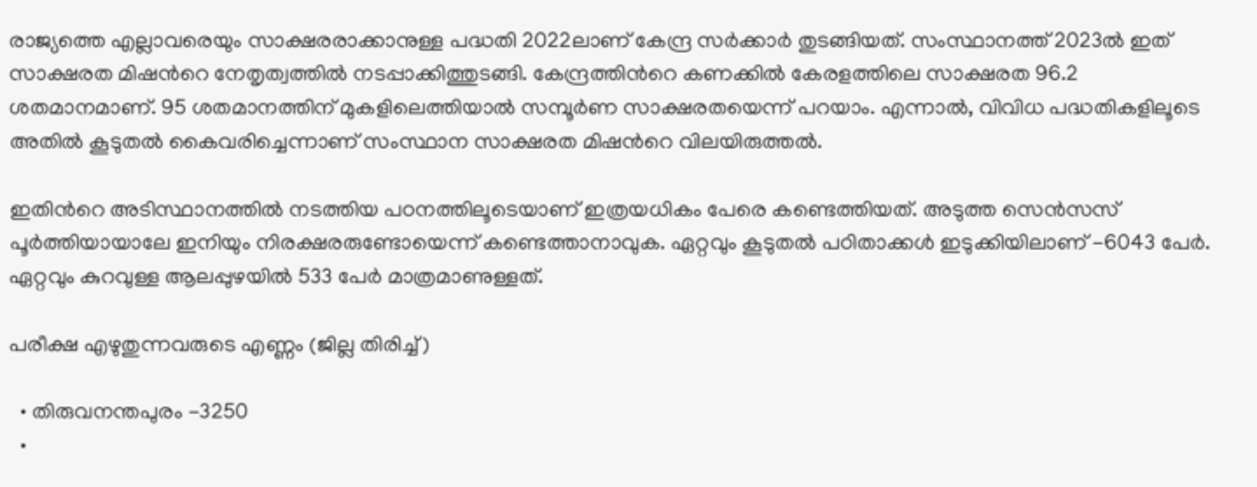രാജ്യത്തെ എല്ലാവരെയും സാക്ഷരരാക്കാനുള്ള പദ്ധതി 2022ലാണ് കേന്ദ്ര സര്‍ക്കാര്‍ തുടങ്ങിയത്. സംസ്ഥാനത്ത് 2023ല്‍ ഇത് സാക്ഷരത മിഷന്‍റെ നേതൃത്വത്തില്‍ നടപ്പാക്കിത്തുടങ്ങി. കേന്ദ്രത്തിന്‍റെ കണക്കിൽ കേരളത്തിലെ സാക്ഷരത 96.2 ശതമാനമാണ്. 95 ശതമാനത്തിന് മുകളിലെത്തിയാല്‍ സമ്പൂര്‍ണ സാക്ഷരതയെന്ന് പറയാം. എന്നാൽ, വിവിധ പദ്ധതികളിലൂടെ അതിൽ കൂടുതൽ കൈവരിച്ചെന്നാണ് സംസ്ഥാന സാക്ഷരത മിഷന്‍റെ വിലയിരുത്തൽ.

ഇതിന്‍റെ അടിസ്ഥാനത്തിൽ നടത്തിയ പഠനത്തിലൂടെയാണ് ഇത്രയധികം പേരെ കണ്ടെത്തിയത്. അടുത്ത സെൻസസ് പൂർത്തിയായാലേ ഇനിയും നിരക്ഷരരുണ്ടോയെന്ന് കണ്ടെത്താനാവുക. ഏറ്റവും കൂടുതൽ പഠിതാക്കൾ ഇടുക്കിയിലാണ് -6043 പേർ. ഏറ്റവും കുറവുള്ള ആലപ്പുഴയിൽ 533 പേർ മാത്രമാണുള്ളത്.

പരീക്ഷ എഴുതുന്നവരുടെ എണ്ണം (ജില്ല തിരിച്ച്)

  • തിരുവനന്തപുരം -3250
  •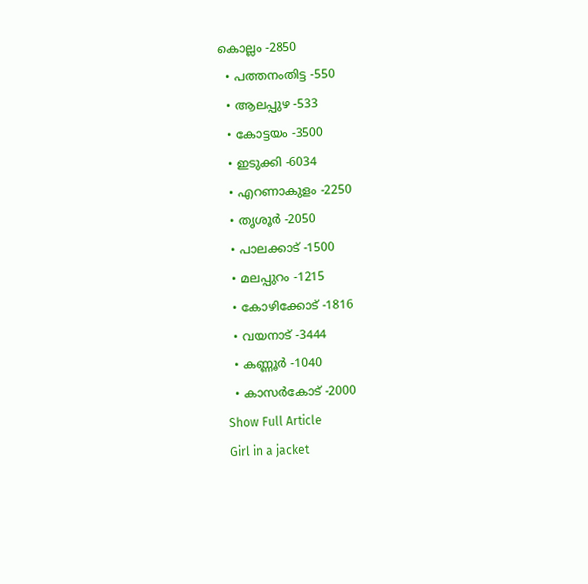കൊല്ലം -2850
  • പത്തനംതിട്ട -550
  • ആലപ്പുഴ -533
  • കോട്ടയം -3500
  • ഇടുക്കി -6034
  • എറണാകുളം -2250
  • തൃശൂർ -2050
  • പാലക്കാട് -1500
  • മലപ്പുറം -1215
  • കോഴിക്കോട് -1816
  • വയനാട് -3444
  • കണ്ണൂർ -1040
  • കാസർകോട് -2000
Show Full Article
Girl in a jacket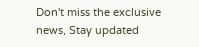Don't miss the exclusive news, Stay updated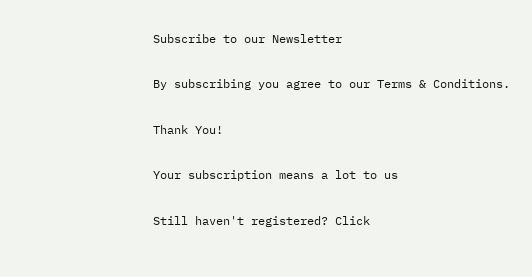Subscribe to our Newsletter

By subscribing you agree to our Terms & Conditions.

Thank You!

Your subscription means a lot to us

Still haven't registered? Click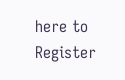here to Register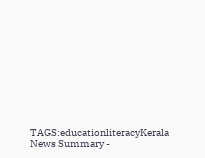TAGS:educationliteracyKerala
News Summary -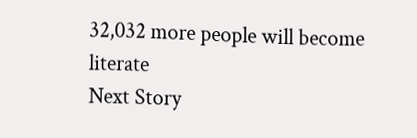32,032 more people will become literate
Next Story